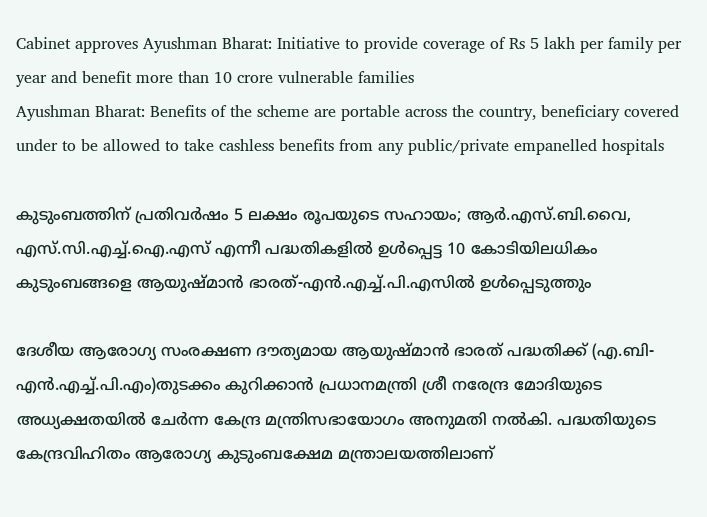Cabinet approves Ayushman Bharat: Initiative to provide coverage of Rs 5 lakh per family per year and benefit more than 10 crore vulnerable families
Ayushman Bharat: Benefits of the scheme are portable across the country, beneficiary covered under to be allowed to take cashless benefits from any public/private empanelled hospitals

കുടുംബത്തിന് പ്രതിവര്‍ഷം 5 ലക്ഷം രൂപയുടെ സഹായം; ആര്‍.എസ്.ബി.വൈ, എസ്.സി.എച്ച്.ഐ.എസ് എന്നീ പദ്ധതികളില്‍ ഉള്‍പ്പെട്ട 10 കോടിയിലധികം കുടുംബങ്ങളെ ആയുഷ്മാന്‍ ഭാരത്-എന്‍.എച്ച്.പി.എസില്‍ ഉള്‍പ്പെടുത്തും

ദേശീയ ആരോഗ്യ സംരക്ഷണ ദൗത്യമായ ആയുഷ്മാന്‍ ഭാരത് പദ്ധതിക്ക് (എ.ബി-എന്‍.എച്ച്.പി.എം)തുടക്കം കുറിക്കാന്‍ പ്രധാനമന്ത്രി ശ്രീ നരേന്ദ്ര മോദിയുടെ അധ്യക്ഷതയില്‍ ചേര്‍ന്ന കേന്ദ്ര മന്ത്രിസഭായോഗം അനുമതി നല്‍കി. പദ്ധതിയുടെ കേന്ദ്രവിഹിതം ആരോഗ്യ കുടുംബക്ഷേമ മന്ത്രാലയത്തിലാണ്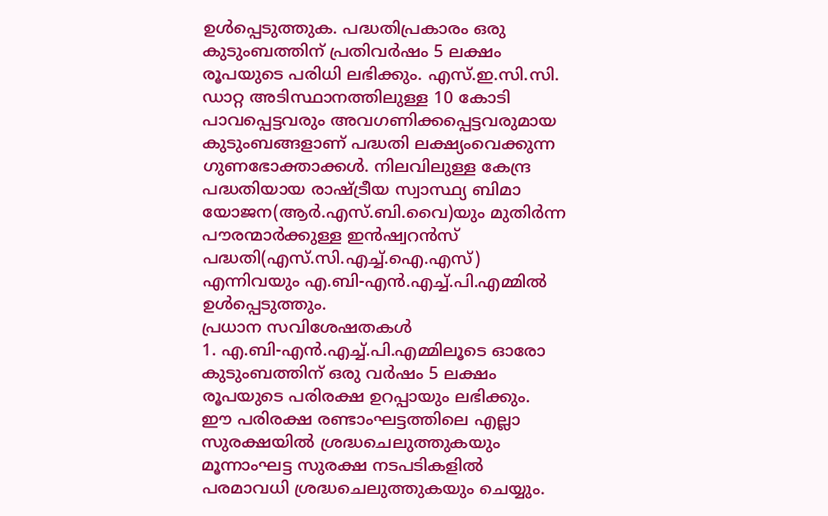ഉള്‍പ്പെടുത്തുക. പദ്ധതിപ്രകാരം ഒരു കുടുംബത്തിന് പ്രതിവര്‍ഷം 5 ലക്ഷം രൂപയുടെ പരിധി ലഭിക്കും. എസ്.ഇ.സി.സി. ഡാറ്റ അടിസ്ഥാനത്തിലുള്ള 10 കോടി പാവപ്പെട്ടവരും അവഗണിക്കപ്പെട്ടവരുമായ കുടുംബങ്ങളാണ് പദ്ധതി ലക്ഷ്യംവെക്കുന്ന ഗുണഭോക്താക്കള്‍. നിലവിലുള്ള കേന്ദ്ര പദ്ധതിയായ രാഷ്ട്രീയ സ്വാസ്ഥ്യ ബിമാ യോജന(ആര്‍.എസ്.ബി.വൈ)യും മുതിര്‍ന്ന പൗരന്മാര്‍ക്കുള്ള ഇന്‍ഷ്വറന്‍സ് പദ്ധതി(എസ്.സി.എച്ച്.ഐ.എസ്) എന്നിവയും എ.ബി-എന്‍.എച്ച്.പി.എമ്മില്‍ ഉള്‍പ്പെടുത്തും.
പ്രധാന സവിശേഷതകള്‍
1. എ.ബി-എന്‍.എച്ച്.പി.എമ്മിലൂടെ ഓരോ കുടുംബത്തിന് ഒരു വര്‍ഷം 5 ലക്ഷം രൂപയുടെ പരിരക്ഷ ഉറപ്പായും ലഭിക്കും.
ഈ പരിരക്ഷ രണ്ടാംഘട്ടത്തിലെ എല്ലാ സുരക്ഷയില്‍ ശ്രദ്ധചെലുത്തുകയും മൂന്നാംഘട്ട സുരക്ഷ നടപടികളില്‍ പരമാവധി ശ്രദ്ധചെലുത്തുകയും ചെയ്യും.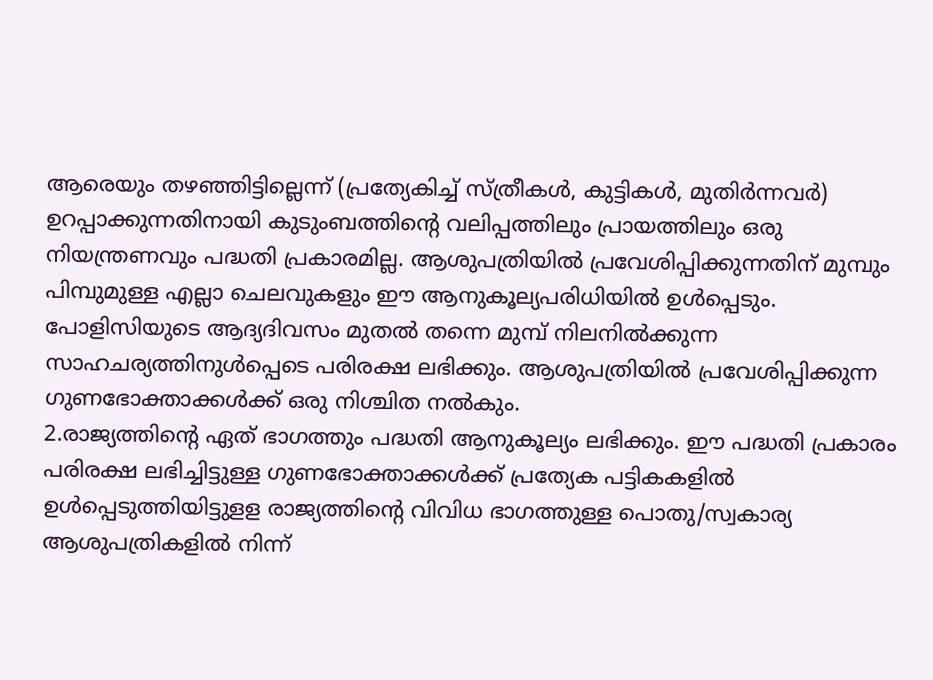ആരെയും തഴഞ്ഞിട്ടില്ലെന്ന് (പ്രത്യേകിച്ച് സ്ത്രീകള്‍, കുട്ടികള്‍, മുതിര്‍ന്നവര്‍) ഉറപ്പാക്കുന്നതിനായി കുടുംബത്തിന്റെ വലിപ്പത്തിലും പ്രായത്തിലും ഒരു നിയന്ത്രണവും പദ്ധതി പ്രകാരമില്ല. ആശുപത്രിയില്‍ പ്രവേശിപ്പിക്കുന്നതിന് മുമ്പും പിമ്പുമുള്ള എല്ലാ ചെലവുകളും ഈ ആനുകൂല്യപരിധിയില്‍ ഉള്‍പ്പെടും. പോളിസിയുടെ ആദ്യദിവസം മുതല്‍ തന്നെ മുമ്പ് നിലനില്‍ക്കുന്ന സാഹചര്യത്തിനുള്‍പ്പെടെ പരിരക്ഷ ലഭിക്കും. ആശുപത്രിയില്‍ പ്രവേശിപ്പിക്കുന്ന ഗുണഭോക്താക്കള്‍ക്ക് ഒരു നിശ്ചിത നല്‍കും.
2.രാജ്യത്തിന്റെ ഏത് ഭാഗത്തും പദ്ധതി ആനുകൂല്യം ലഭിക്കും. ഈ പദ്ധതി പ്രകാരം പരിരക്ഷ ലഭിച്ചിട്ടുള്ള ഗുണഭോക്താക്കള്‍ക്ക് പ്രത്യേക പട്ടികകളില്‍ ഉള്‍പ്പെടുത്തിയിട്ടുളള രാജ്യത്തിന്റെ വിവിധ ഭാഗത്തുള്ള പൊതു/സ്വകാര്യ ആശുപത്രികളില്‍ നിന്ന്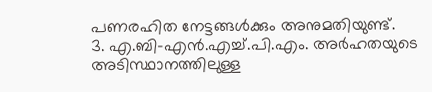പണരഹിത നേട്ടങ്ങള്‍ക്കും അനുമതിയുണ്ട്.
3. എ.ബി-എന്‍.എച്ച്.പി.എം. അര്‍ഹതയുടെ അടിസ്ഥാനത്തിലുള്ള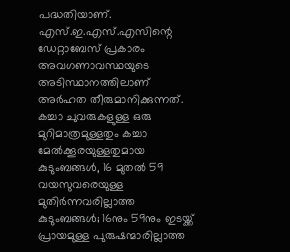പദ്ധതിയാണ്. എസ്.ഇ.എസ്.എസിന്റെ ഡേറ്റാബേസ് പ്രകാരം അവഗണാവസ്ഥയുടെ അടിസ്ഥാനത്തിലാണ് അര്‍ഹത തീരുമാനിക്കുന്നത്. കച്ചാ ചുവരുകളുള്ള ഒരു മുറിമാത്രമുള്ളതും കച്ചാ മേല്‍ക്കൂരയുള്ളതുമായ കുടുംബങ്ങള്‍, 16 മുതല്‍ 59 വയസുവരെയുള്ള മുതിര്‍ന്നവരില്ലാത്ത കുടുംബങ്ങള്‍; 16നും 59നും ഇടയ്ക്ക് പ്രായമുള്ള പുരുഷന്മാരില്ലാത്ത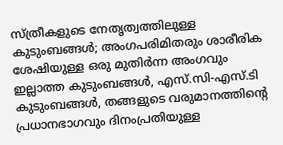സ്ത്രീകളുടെ നേതൃത്വത്തിലുള്ള കുടുംബങ്ങള്‍; അംഗപരിമിതരും ശാരീരിക ശേഷിയുള്ള ഒരു മുതിര്‍ന്ന അംഗവും ഇല്ലാത്ത കുടുംബങ്ങള്‍, എസ്.സി-എസ്.ടി കുടുംബങ്ങള്‍, തങ്ങളുടെ വരുമാനത്തിന്റെ പ്രധാനഭാഗവും ദിനംപ്രതിയുള്ള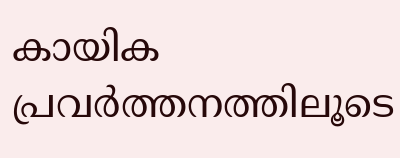കായിക പ്രവര്‍ത്തനത്തിലൂടെ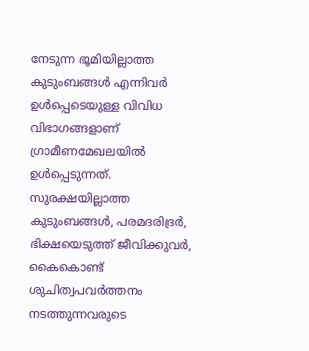നേടുന്ന ഭൂമിയില്ലാത്ത കുടുംബങ്ങള്‍ എന്നിവര്‍ ഉള്‍പ്പെടെയുള്ള വിവിധ വിഭാഗങ്ങളാണ് ഗ്രാമീണമേഖലയില്‍ ഉള്‍പ്പെടുന്നത്. സുരക്ഷയില്ലാത്ത കുടുംബങ്ങള്‍, പരമദരിദ്രര്‍, ഭിക്ഷയെടുത്ത് ജീവിക്കുവര്‍, കൈകൊണ്ട് ശുചിത്വപവര്‍ത്തനം നടത്തുന്നവരുടെ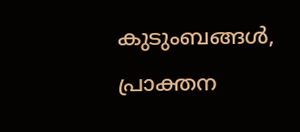കുടുംബങ്ങള്‍, പ്രാക്തന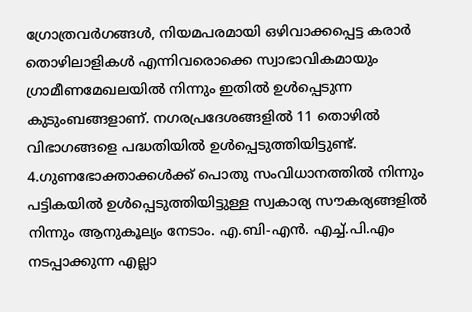ഗ്രോത്രവര്‍ഗങ്ങള്‍, നിയമപരമായി ഒഴിവാക്കപ്പെട്ട കരാര്‍ തൊഴിലാളികള്‍ എന്നിവരൊക്കെ സ്വാഭാവികമായും ഗ്രാമീണമേഖലയില്‍ നിന്നും ഇതില്‍ ഉള്‍പ്പെടുന്ന കുടുംബങ്ങളാണ്. നഗരപ്രദേശങ്ങളില്‍ 11 തൊഴില്‍ വിഭാഗങ്ങളെ പദ്ധതിയില്‍ ഉള്‍പ്പെടുത്തിയിട്ടുണ്ട്.
4.ഗുണഭോക്താക്കള്‍ക്ക് പൊതു സംവിധാനത്തില്‍ നിന്നും പട്ടികയില്‍ ഉള്‍പ്പെടുത്തിയിട്ടുള്ള സ്വകാര്യ സൗകര്യങ്ങളില്‍ നിന്നും ആനുകൂല്യം നേടാം. എ.ബി-എന്‍. എച്ച്.പി.എം നടപ്പാക്കുന്ന എല്ലാ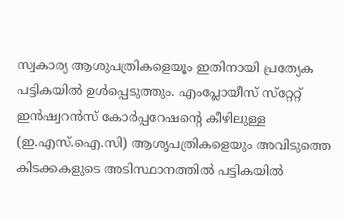സ്വകാര്യ ആശുപത്രികളെയൂം ഇതിനായി പ്രത്യേക പട്ടികയില്‍ ഉള്‍പ്പെടുത്തും. എംപ്ലോയീസ് സ്‌റ്റേറ്റ് ഇന്‍ഷ്വറന്‍സ് കോര്‍പ്പറേഷന്റെ കീഴിലുള്ള (ഇ.എസ്.ഐ.സി) ആശൃപത്രികളെയും അവിടുത്തെ കിടക്കകളുടെ അടിസ്ഥാനത്തില്‍ പട്ടികയില്‍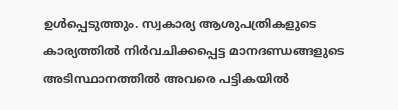ഉള്‍പ്പെടുത്തും. സ്വകാര്യ ആശുപത്രികളുടെ കാര്യത്തില്‍ നിര്‍വചിക്കപ്പെട്ട മാനദണ്ഡങ്ങളുടെ അടിസ്ഥാനത്തില്‍ അവരെ പട്ടികയില്‍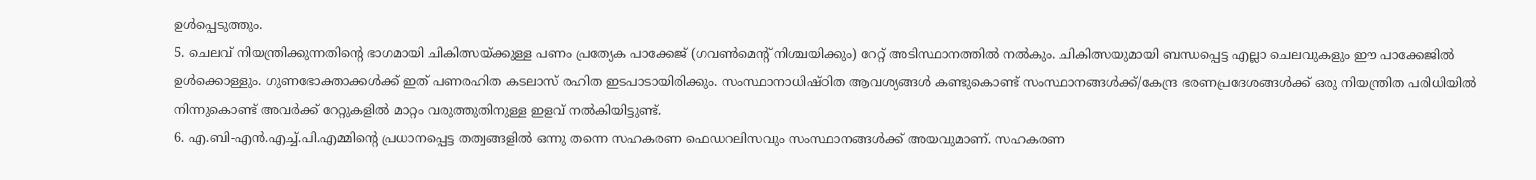ഉള്‍പ്പെടുത്തും.
5. ചെലവ് നിയന്ത്രിക്കുന്നതിന്റെ ഭാഗമായി ചികിത്സയ്ക്കുള്ള പണം പ്രത്യേക പാക്കേജ് (ഗവണ്‍മെന്റ് നിശ്ചയിക്കും) റേറ്റ് അടിസ്ഥാനത്തില്‍ നല്‍കും. ചികിത്സയുമായി ബന്ധപ്പെട്ട എല്ലാ ചെലവുകളും ഈ പാക്കേജില്‍ ഉള്‍ക്കൊള്ളും. ഗുണഭോക്താക്കള്‍ക്ക് ഇത് പണരഹിത കടലാസ് രഹിത ഇടപാടായിരിക്കും. സംസ്ഥാനാധിഷ്ഠിത ആവശ്യങ്ങള്‍ കണ്ടുകൊണ്ട് സംസ്ഥാനങ്ങള്‍ക്ക്/കേന്ദ്ര ഭരണപ്രദേശങ്ങള്‍ക്ക് ഒരു നിയന്ത്രിത പരിധിയില്‍ നിന്നുകൊണ്ട് അവര്‍ക്ക് റേറ്റുകളില്‍ മാറ്റം വരുത്തുതിനുള്ള ഇളവ് നല്‍കിയിട്ടുണ്ട്.
6. എ.ബി-എന്‍.എച്ച്.പി.എമ്മിന്റെ പ്രധാനപ്പെട്ട തത്വങ്ങളില്‍ ഒന്നു തന്നെ സഹകരണ ഫെഡറലിസവും സംസ്ഥാനങ്ങള്‍ക്ക് അയവുമാണ്. സഹകരണ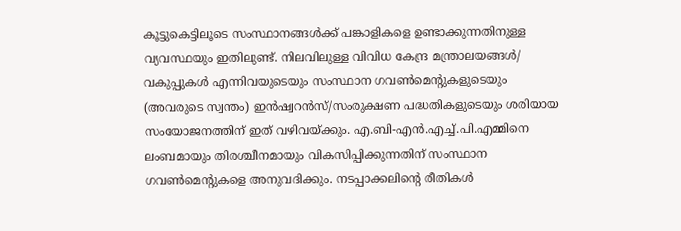കൂട്ടുകെട്ടിലൂടെ സംസ്ഥാനങ്ങള്‍ക്ക് പങ്കാളികളെ ഉണ്ടാക്കുന്നതിനുള്ള വ്യവസ്ഥയും ഇതിലുണ്ട്. നിലവിലുള്ള വിവിധ കേന്ദ്ര മന്ത്രാലയങ്ങള്‍/ വകുപ്പുകള്‍ എന്നിവയുടെയും സംസ്ഥാന ഗവണ്‍മെന്റുകളുടെയും (അവരുടെ സ്വന്തം) ഇന്‍ഷ്വറന്‍സ്/സംരുക്ഷണ പദ്ധതികളുടെയും ശരിയായ സംയോജനത്തിന് ഇത് വഴിവയ്ക്കും. എ.ബി-എന്‍.എച്ച്.പി.എമ്മിനെ ലംബമായും തിരശ്ചീനമായും വികസിപ്പിക്കുന്നതിന് സംസ്ഥാന ഗവണ്‍മെന്റുകളെ അനുവദിക്കും. നടപ്പാക്കലിന്റെ രീതികള്‍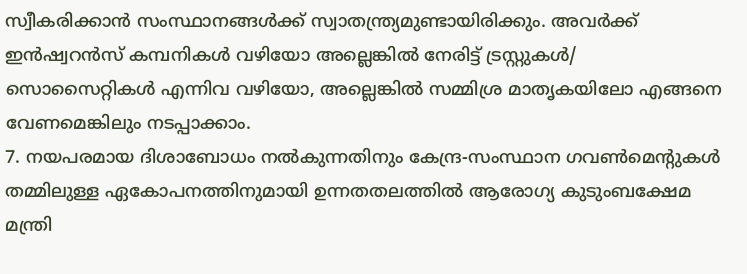സ്വീകരിക്കാന്‍ സംസ്ഥാനങ്ങള്‍ക്ക് സ്വാതന്ത്ര്യമുണ്ടായിരിക്കും. അവര്‍ക്ക് ഇന്‍ഷ്വറന്‍സ് കമ്പനികള്‍ വഴിയോ അല്ലെങ്കില്‍ നേരിട്ട് ട്രസ്റ്റുകള്‍/ സൊസൈറ്റികള്‍ എന്നിവ വഴിയോ, അല്ലെങ്കില്‍ സമ്മിശ്ര മാതൃകയിലോ എങ്ങനെ വേണമെങ്കിലും നടപ്പാക്കാം.
7. നയപരമായ ദിശാബോധം നല്‍കുന്നതിനും കേന്ദ്ര-സംസ്ഥാന ഗവണ്‍മെന്റുകള്‍ തമ്മിലുള്ള ഏകോപനത്തിനുമായി ഉന്നതതലത്തില്‍ ആരോഗ്യ കുടുംബക്ഷേമ മന്ത്രി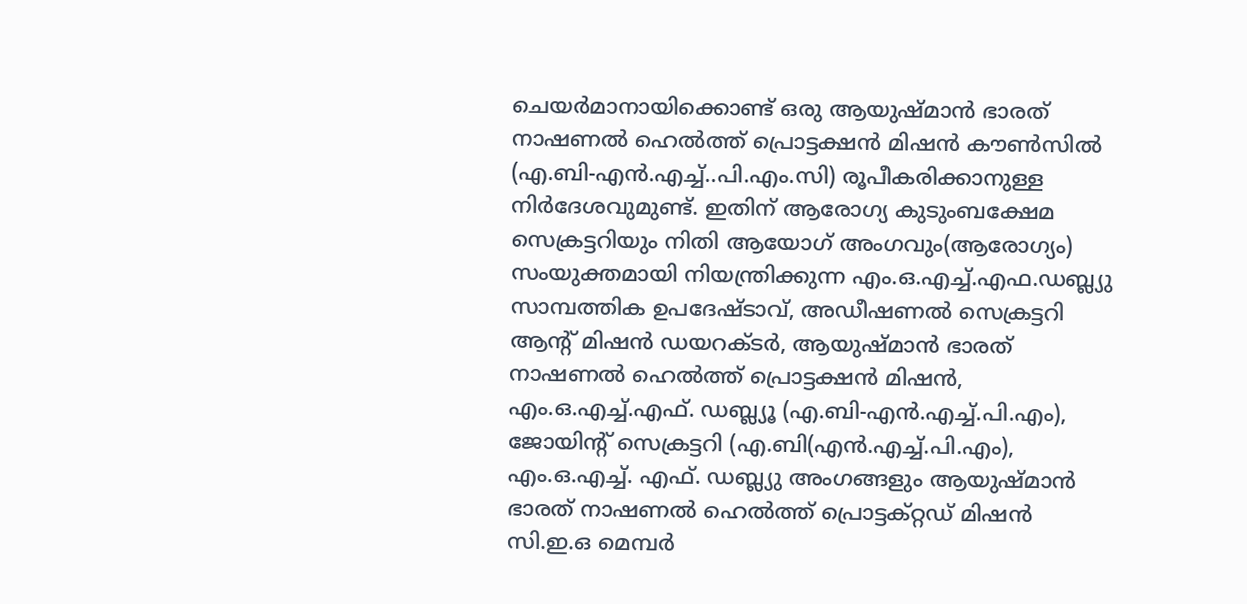ചെയര്‍മാനായിക്കൊണ്ട് ഒരു ആയുഷ്മാന്‍ ഭാരത് നാഷണല്‍ ഹെല്‍ത്ത് പ്രൊട്ടക്ഷന്‍ മിഷന്‍ കൗണ്‍സില്‍ (എ.ബി-എന്‍.എച്ച്..പി.എം.സി) രൂപീകരിക്കാനുള്ള നിര്‍ദേശവുമുണ്ട്. ഇതിന് ആരോഗ്യ കുടുംബക്ഷേമ സെക്രട്ടറിയും നിതി ആയോഗ് അംഗവും(ആരോഗ്യം) സംയുക്തമായി നിയന്ത്രിക്കുന്ന എം.ഒ.എച്ച്.എഫ.ഡബ്ല്യു സാമ്പത്തിക ഉപദേഷ്ടാവ്, അഡീഷണല്‍ സെക്രട്ടറി ആന്റ് മിഷന്‍ ഡയറക്ടര്‍, ആയുഷ്മാന്‍ ഭാരത് നാഷണല്‍ ഹെല്‍ത്ത് പ്രൊട്ടക്ഷന്‍ മിഷന്‍, എം.ഒ.എച്ച്.എഫ്. ഡബ്ല്യൂ (എ.ബി-എന്‍.എച്ച്.പി.എം), ജോയിന്റ് സെക്രട്ടറി (എ.ബി(എന്‍.എച്ച്.പി.എം), എം.ഒ.എച്ച്. എഫ്. ഡബ്ല്യു അംഗങ്ങളും ആയുഷ്മാന്‍ ഭാരത് നാഷണല്‍ ഹെല്‍ത്ത് പ്രൊട്ടക്റ്റഡ് മിഷന്‍ സി.ഇ.ഒ മെമ്പര്‍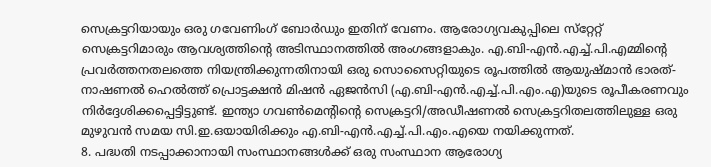സെക്രട്ടറിയായും ഒരു ഗവേണിംഗ് ബോര്‍ഡും ഇതിന് വേണം. ആരോഗ്യവകുപ്പിലെ സ്‌റ്റേറ്റ് സെക്രട്ടറിമാരും ആവശ്യത്തിന്റെ അടിസ്ഥാനത്തില്‍ അംഗങ്ങളാകും. എ.ബി-എന്‍.എച്ച്.പി.എമ്മിന്റെ പ്രവര്‍ത്തനതലത്തെ നിയന്ത്രിക്കുന്നതിനായി ഒരു സൊസൈറ്റിയുടെ രൂപത്തില്‍ ആയുഷ്മാന്‍ ഭാരത്-നാഷണല്‍ ഹെല്‍ത്ത് പ്രൊട്ടക്ഷന്‍ മിഷന്‍ ഏജന്‍സി (എ.ബി-എന്‍.എച്ച്.പി.എം.എ)യുടെ രൂപീകരണവും നിര്‍ദ്ദേശിക്കപ്പെട്ടിട്ടുണ്ട്. ഇന്ത്യാ ഗവണ്‍മെന്റിന്റെ സെക്രട്ടറി/അഡീഷണല്‍ സെക്രട്ടറിതലത്തിലുള്ള ഒരു മുഴുവന്‍ സമയ സി.ഇ.ഒയായിരിക്കും എ.ബി-എന്‍.എച്ച്.പി.എം.എയെ നയിക്കുന്നത്.
8. പദ്ധതി നടപ്പാക്കാനായി സംസ്ഥാനങ്ങള്‍ക്ക് ഒരു സംസ്ഥാന ആരോഗ്യ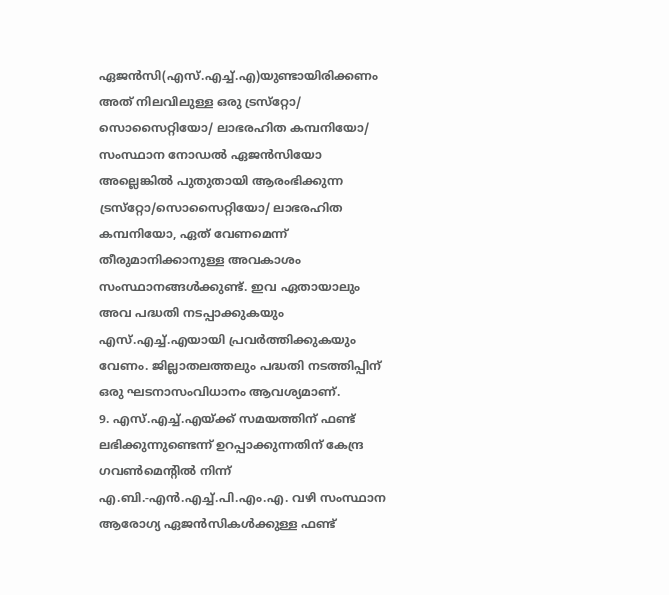ഏജന്‍സി(എസ്.എച്ച്.എ)യുണ്ടായിരിക്കണം അത് നിലവിലുള്ള ഒരു ട്രസ്‌റ്റോ/ സൊസൈറ്റിയോ/ ലാഭരഹിത കമ്പനിയോ/ സംസ്ഥാന നോഡല്‍ ഏജന്‍സിയോ അല്ലെങ്കില്‍ പുതുതായി ആരംഭിക്കുന്ന ട്രസ്‌റ്റോ/സൊസൈറ്റിയോ/ ലാഭരഹിത കമ്പനിയോ, ഏത് വേണമെന്ന് തീരുമാനിക്കാനുള്ള അവകാശം സംസ്ഥാനങ്ങള്‍ക്കുണ്ട്. ഇവ ഏതായാലും അവ പദ്ധതി നടപ്പാക്കുകയും എസ്.എച്ച്.എയായി പ്രവര്‍ത്തിക്കുകയും വേണം. ജില്ലാതലത്തലും പദ്ധതി നടത്തിപ്പിന് ഒരു ഘടനാസംവിധാനം ആവശ്യമാണ്.
9. എസ്.എച്ച്.എയ്ക്ക് സമയത്തിന് ഫണ്ട് ലഭിക്കുന്നുണ്ടെന്ന് ഉറപ്പാക്കുന്നതിന് കേന്ദ്ര ഗവണ്‍മെന്റില്‍ നിന്ന് എ.ബി.-എന്‍.എച്ച്.പി.എം.എ. വഴി സംസ്ഥാന ആരോഗ്യ ഏജന്‍സികള്‍ക്കുള്ള ഫണ്ട്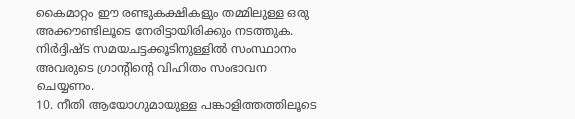കൈമാറ്റം ഈ രണ്ടുകക്ഷികളും തമ്മിലുള്ള ഒരു അക്കൗണ്ടിലൂടെ നേരിട്ടായിരിക്കും നടത്തുക. നിര്‍ദ്ദിഷ്ട സമയചട്ടക്കൂടിനുള്ളില്‍ സംസ്ഥാനം അവരുടെ ഗ്രാന്റിന്റെ വിഹിതം സംഭാവന ചെയ്യണം.
10. നീതി ആയോഗുമായുള്ള പങ്കാളിത്തത്തിലൂടെ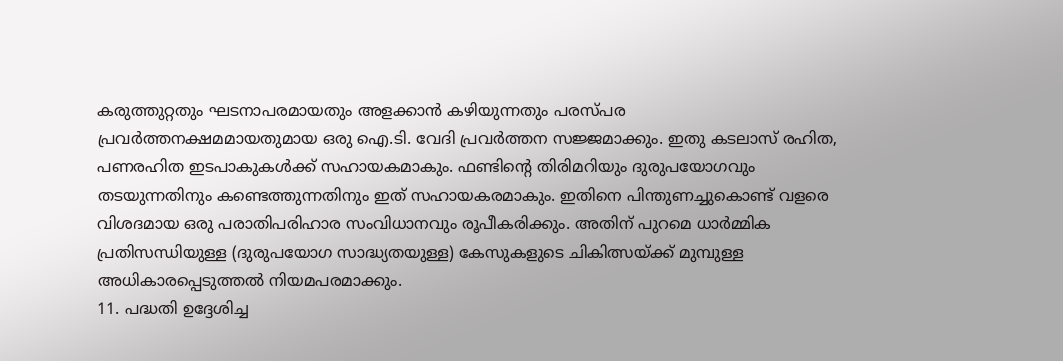കരുത്തുറ്റതും ഘടനാപരമായതും അളക്കാന്‍ കഴിയുന്നതും പരസ്പര പ്രവര്‍ത്തനക്ഷമമായതുമായ ഒരു ഐ.ടി. വേദി പ്രവര്‍ത്തന സജ്ജമാക്കും. ഇതു കടലാസ് രഹിത, പണരഹിത ഇടപാകുകള്‍ക്ക് സഹായകമാകും. ഫണ്ടിന്റെ തിരിമറിയും ദുരുപയോഗവും തടയുന്നതിനും കണ്ടെത്തുന്നതിനും ഇത് സഹായകരമാകും. ഇതിനെ പിന്തുണച്ചുകൊണ്ട് വളരെ വിശദമായ ഒരു പരാതിപരിഹാര സംവിധാനവും രൂപീകരിക്കും. അതിന് പുറമെ ധാര്‍മ്മിക പ്രതിസന്ധിയുള്ള (ദുരുപയോഗ സാദ്ധ്യതയുള്ള) കേസുകളുടെ ചികിത്സയ്ക്ക് മുമ്പുള്ള അധികാരപ്പെടുത്തല്‍ നിയമപരമാക്കും.
11. പദ്ധതി ഉദ്ദേശിച്ച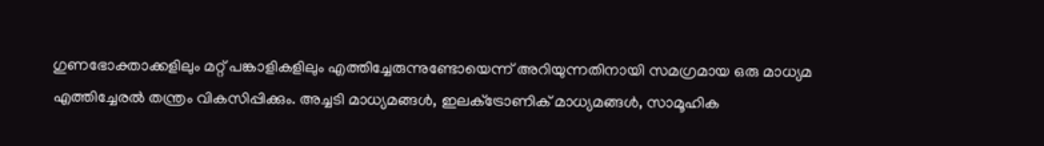ഗുണഭോക്താക്കളിലും മറ്റ് പങ്കാളികളിലും എത്തിച്ചേരുന്നുണ്ടോയെന്ന് അറിയുന്നതിനായി സമഗ്രമായ ഒരു മാധ്യമ എത്തിച്ചേരല്‍ തന്ത്രം വികസിപ്പിക്കും. അച്ചടി മാധ്യമങ്ങള്‍, ഇലക്‌ട്രോണിക് മാധ്യമങ്ങള്‍, സാമൂഹിക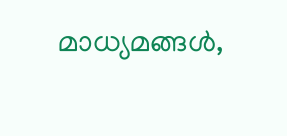മാധ്യമങ്ങള്‍,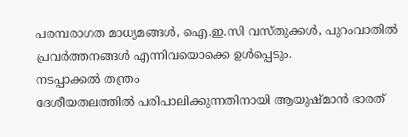പരമ്പരാഗത മാധ്യമങ്ങള്‍, ഐ.ഇ.സി വസ്തുക്കള്‍, പുറംവാതില്‍ പ്രവര്‍ത്തനങ്ങള്‍ എന്നിവയൊക്കെ ഉള്‍പ്പെടും.
നടപ്പാക്കല്‍ തന്ത്രം
ദേശീയതലത്തില്‍ പരിപാലിക്കുന്നതിനായി ആയുഷ്മാന്‍ ഭാരത്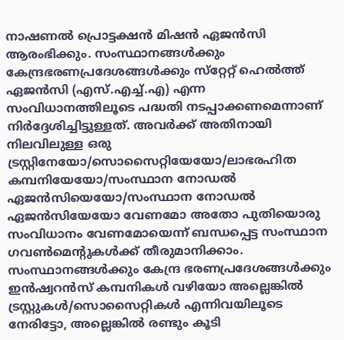നാഷണല്‍ പ്രൊട്ടക്ഷന്‍ മിഷന്‍ ഏജന്‍സി ആരംഭിക്കും. സംസ്ഥാനങ്ങള്‍ക്കും കേന്ദ്രഭരണപ്രദേശങ്ങള്‍ക്കും സ്‌റ്റേറ്റ് ഹെല്‍ത്ത് ഏജന്‍സി (എസ്.എച്ച്.എ) എന്ന സംവിധാനത്തിലൂടെ പദ്ധതി നടപ്പാക്കണമെന്നാണ് നിര്‍ദ്ദേശിച്ചിട്ടുള്ളത്. അവര്‍ക്ക് അതിനായി നിലവിലുള്ള ഒരു ട്രസ്റ്റിനേയോ/സൊസൈറ്റിയേയോ/ലാഭരഹിത കമ്പനിയേയോ/സംസ്ഥാന നോഡല്‍ ഏജന്‍സിയെയോ/സംസ്ഥാന നോഡല്‍ ഏജന്‍സിയേയോ വേണമോ അതോ പുതിയൊരു സംവിധാനം വേണമോയെന്ന് ബന്ധപ്പെട്ട സംസ്ഥാന ഗവണ്‍മെന്റുകള്‍ക്ക് തീരുമാനിക്കാം. സംസ്ഥാനങ്ങള്‍ക്കും കേന്ദ്ര ഭരണപ്രദേശങ്ങള്‍ക്കും ഇന്‍ഷ്വറന്‍സ് കമ്പനികള്‍ വഴിയോ അല്ലെങ്കില്‍ ട്രസ്റ്റുകള്‍/സൊസൈറ്റികള്‍ എന്നിവയിലൂടെ നേരിട്ടോ, അല്ലെങ്കില്‍ രണ്ടും കൂടി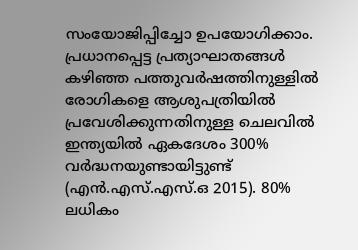സംയോജിപ്പിച്ചോ ഉപയോഗിക്കാം.
പ്രധാനപ്പെട്ട പ്രത്യാഘാതങ്ങള്‍
കഴിഞ്ഞ പത്തുവര്‍ഷത്തിനുള്ളില്‍ രോഗികളെ ആശുപത്രിയില്‍ പ്രവേശിക്കുന്നതിനുള്ള ചെലവില്‍ ഇന്ത്യയില്‍ ഏകദേശം 300% വര്‍ദ്ധനയുണ്ടായിട്ടുണ്ട് (എന്‍.എസ്.എസ്.ഒ 2015). 80% ലധികം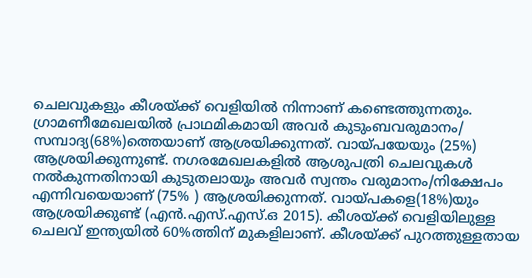ചെലവുകളും കീശയ്ക്ക് വെളിയില്‍ നിന്നാണ് കണ്ടെത്തുന്നതും. ഗ്രാമണീമേഖലയില്‍ പ്രാഥമികമായി അവര്‍ കുടുംബവരുമാനം/ സമ്പാദ്യ(68%)ത്തെയാണ് ആശ്രയിക്കുന്നത്. വായ്പയേയും (25%) ആശ്രയിക്കുന്നുണ്ട്. നഗരമേഖലകളില്‍ ആശുപത്രി ചെലവുകള്‍ നല്‍കുന്നതിനായി കുടുതലായും അവര്‍ സ്വന്തം വരുമാനം/നിക്ഷേപം എന്നിവയെയാണ് (75% ) ആശ്രയിക്കുന്നത്. വായ്പകളെ(18%)യും ആശ്രയിക്കുണ്ട് (എന്‍.എസ്.എസ്.ഒ 2015). കീശയ്ക്ക് വെളിയിലുള്ള ചെലവ് ഇന്ത്യയില്‍ 60%ത്തിന് മുകളിലാണ്. കീശയ്ക്ക് പുറത്തുള്ളതായ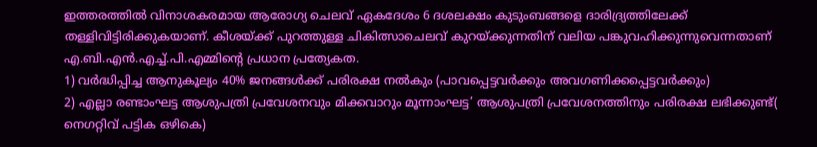ഇത്തരത്തില്‍ വിനാശകരമായ ആരോഗ്യ ചെലവ് ഏകദേശം 6 ദശലക്ഷം കുടുംബങ്ങളെ ദാരിദ്ര്യത്തിലേക്ക് തള്ളിവിട്ടിരിക്കുകയാണ്. കീശയ്ക്ക് പുറത്തുള്ള ചികിത്സാചെലവ് കുറയ്ക്കുന്നതിന് വലിയ പങ്കുവഹിക്കുന്നുവെന്നതാണ് എ.ബി.എന്‍.എച്ച്.പി.എമ്മിന്റെ പ്രധാന പ്രത്യേകത.
1) വര്‍ദ്ധിപ്പിച്ച ആനുകൂല്യം 40% ജനങ്ങള്‍ക്ക് പരിരക്ഷ നല്‍കും (പാവപ്പെട്ടവര്‍ക്കും അവഗണിക്കപ്പെട്ടവര്‍ക്കും)
2) എല്ലാ രണ്ടാംഘട്ട ആശുപത്രി പ്രവേശനവും മിക്കവാറും മൂന്നാംഘട്ട’ ആശുപത്രി പ്രവേശനത്തിനും പരിരക്ഷ ലഭിക്കുണ്ട്( നെഗറ്റിവ് പട്ടിക ഒഴികെ)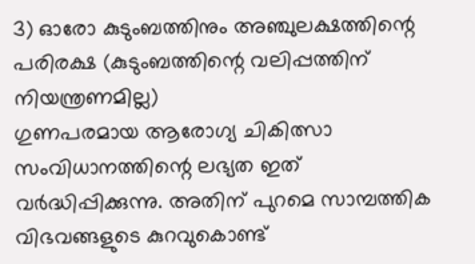3) ഓരോ കുടുംബത്തിനും അഞ്ചുലക്ഷത്തിന്റെ പരിരക്ഷ (കുടുംബത്തിന്റെ വലിപ്പത്തിന് നിയന്ത്രണമില്ല)
ഗുണപരമായ ആരോഗ്യ ചികിത്സാ സംവിധാനത്തിന്റെ ലഭ്യത ഇത് വര്‍ദ്ധിപ്പിക്കുന്നു. അതിന് പുറമെ സാമ്പത്തിക വിഭവങ്ങളുടെ കുറവുകൊണ്ട്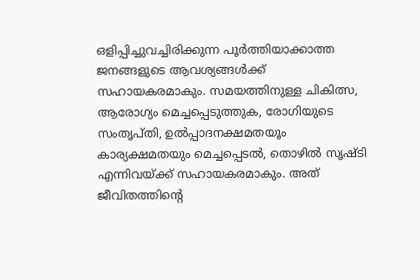ഒളിപ്പിച്ചുവച്ചിരിക്കുന്ന പൂര്‍ത്തിയാക്കാത്ത ജനങ്ങളുടെ ആവശ്യങ്ങള്‍ക്ക് സഹായകരമാകും. സമയത്തിനുള്ള ചികിത്സ, ആരോഗ്യം മെച്ചപ്പെടുത്തുക, രോഗിയുടെ സംതൃപ്തി, ഉല്‍പ്പാദനക്ഷമതയൂം കാര്യക്ഷമതയും മെച്ചപ്പെടല്‍, തൊഴില്‍ സൃഷ്ടി എന്നിവയ്ക്ക് സഹായകരമാകും. അത് ജീവിതത്തിന്റെ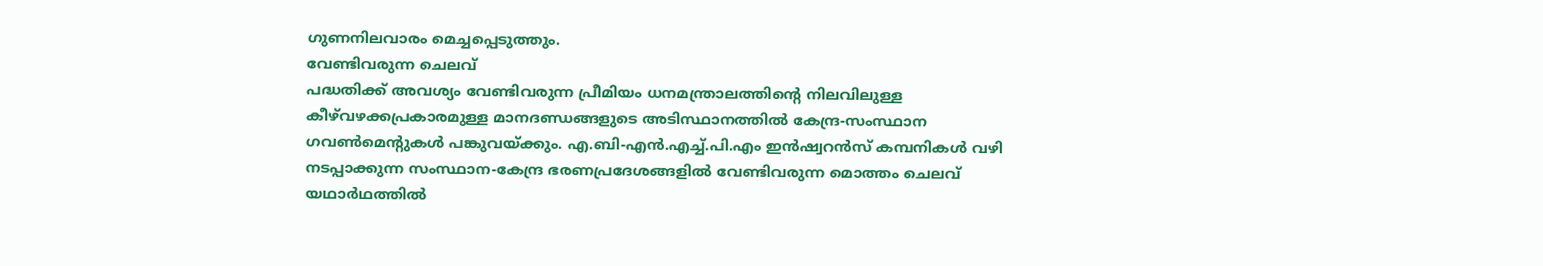ഗുണനിലവാരം മെച്ചപ്പെടുത്തും.
വേണ്ടിവരുന്ന ചെലവ്
പദ്ധതിക്ക് അവശ്യം വേണ്ടിവരുന്ന പ്രീമിയം ധനമന്ത്രാലത്തിന്റെ നിലവിലുള്ള കീഴ്‌വഴക്കപ്രകാരമുള്ള മാനദണ്ഡങ്ങളുടെ അടിസ്ഥാനത്തില്‍ കേന്ദ്ര-സംസ്ഥാന ഗവണ്‍മെന്റുകള്‍ പങ്കുവയ്ക്കും. എ.ബി-എന്‍.എച്ച്.പി.എം ഇന്‍ഷ്വറന്‍സ് കമ്പനികള്‍ വഴി നടപ്പാക്കുന്ന സംസ്ഥാന-കേന്ദ്ര ഭരണപ്രദേശങ്ങളില്‍ വേണ്ടിവരുന്ന മൊത്തം ചെലവ് യഥാര്‍ഥത്തില്‍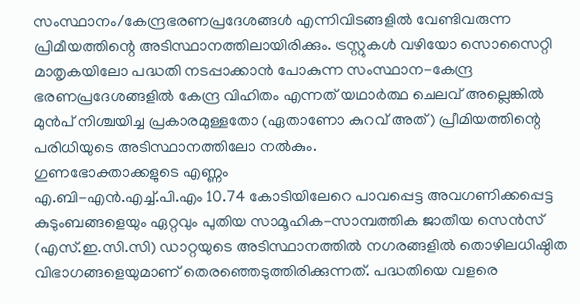സംസ്ഥാനം/കേന്ദ്രഭരണപ്രദേശങ്ങള്‍ എന്നിവിടങ്ങളില്‍ വേണ്ടിവരുന്ന പ്രിമീയത്തിന്റെ അടിസ്ഥാനത്തിലായിരിക്കും. ട്രസ്റ്റുകള്‍ വഴിയോ സൊസൈറ്റി മാതൃകയിലോ പദ്ധതി നടപ്പാക്കാന്‍ പോകുന്ന സംസ്ഥാന-കേന്ദ്ര ഭരണപ്രദേശങ്ങളില്‍ കേന്ദ്ര വിഹിതം എന്നത് യഥാര്‍ത്ഥ ചെലവ് അല്ലെങ്കില്‍ മുന്‍പ് നിശ്ചയിച്ച പ്രകാരമുള്ളതോ (ഏതാണോ കുറവ് അത്) പ്രീമിയത്തിന്റെ പരിധിയുടെ അടിസ്ഥാനത്തിലോ നല്‍കും.
ഗുണഭോക്താക്കളുടെ എണ്ണം
എ.ബി-എന്‍.എച്ച്.പി.എം 10.74 കോടിയിലേറെ പാവപ്പെട്ട അവഗണിക്കപ്പെട്ട കുടുംബങ്ങളെയും ഏറ്റവും പുതിയ സാമൂഹിക-സാമ്പത്തിക ജാതീയ സെന്‍സ് (എസ്.ഇ.സി.സി) ഡാറ്റയുടെ അടിസ്ഥാനത്തില്‍ നഗരങ്ങളില്‍ തൊഴിലധിഷ്ഠിത വിഭാഗങ്ങളെയുമാണ് തെരഞ്ഞെടുത്തിരിക്കുന്നത്. പദ്ധതിയെ വളരെ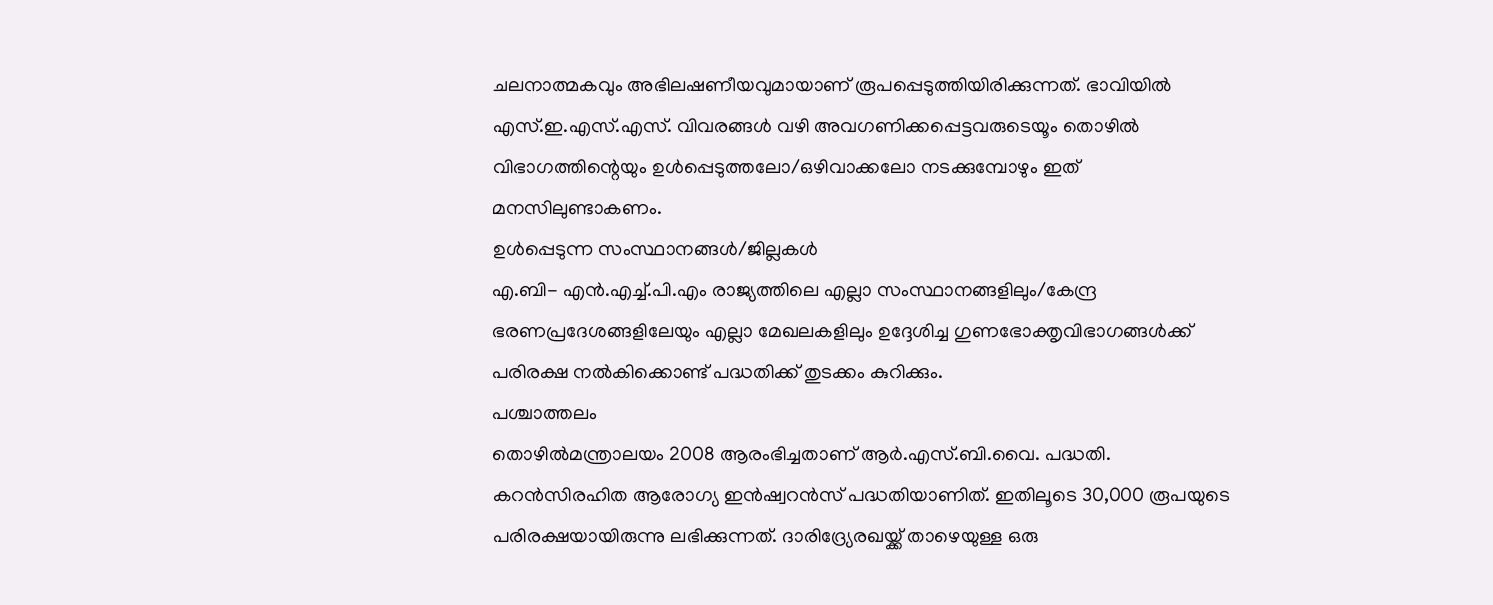ചലനാത്മകവും അഭിലഷണീയവുമായാണ് രൂപപ്പെടുത്തിയിരിക്കുന്നത്. ഭാവിയില്‍ എസ്.ഇ.എസ്.എസ്. വിവരങ്ങള്‍ വഴി അവഗണിക്കപ്പെട്ടവരുടെയൂം തൊഴില്‍ വിഭാഗത്തിന്റെയും ഉള്‍പ്പെടുത്തലോ/ഒഴിവാക്കലോ നടക്കുമ്പോഴും ഇത് മനസിലുണ്ടാകണം.
ഉള്‍പ്പെടുന്ന സംസ്ഥാനങ്ങള്‍/ജില്ലകള്‍
എ.ബി- എന്‍.എച്ച്.പി.എം രാജ്യത്തിലെ എല്ലാ സംസ്ഥാനങ്ങളിലും/കേന്ദ്ര ഭരണപ്രദേശങ്ങളിലേയും എല്ലാ മേഖലകളിലും ഉദ്ദേശിച്ച ഗുണഭോക്തൃവിഭാഗങ്ങള്‍ക്ക് പരിരക്ഷ നല്‍കിക്കൊണ്ട് പദ്ധതിക്ക് തുടക്കം കുറിക്കും.
പശ്ചാത്തലം
തൊഴില്‍മന്ത്രാലയം 2008 ആരംഭിച്ചതാണ് ആര്‍.എസ്.ബി.വൈ. പദ്ധതി. കറന്‍സിരഹിത ആരോഗ്യ ഇന്‍ഷ്വറന്‍സ് പദ്ധതിയാണിത്. ഇതിലൂടെ 30,000 രൂപയുടെ പരിരക്ഷയായിരുന്നു ലഭിക്കുന്നത്. ദാരിദ്ര്യേരഖയ്ക്ക് താഴെയുള്ള ഒരു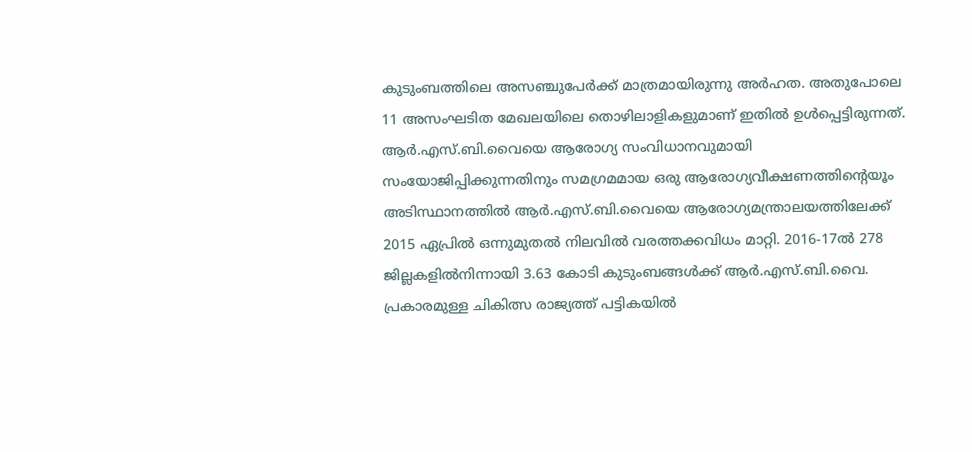കുടുംബത്തിലെ അസഞ്ചുപേര്‍ക്ക് മാത്രമായിരുന്നു അര്‍ഹത. അതുപോലെ 11 അസംഘടിത മേഖലയിലെ തൊഴിലാളികളുമാണ് ഇതില്‍ ഉള്‍പ്പെട്ടിരുന്നത്. ആര്‍.എസ്.ബി.വൈയെ ആരോഗ്യ സംവിധാനവുമായി സംയോജിപ്പിക്കുന്നതിനും സമഗ്രമമായ ഒരു ആരോഗ്യവീക്ഷണത്തിന്റെയൂം അടിസ്ഥാനത്തില്‍ ആര്‍.എസ്.ബി.വൈയെ ആരോഗ്യമന്ത്രാലയത്തിലേക്ക് 2015 ഏപ്രില്‍ ഒന്നുമുതല്‍ നിലവില്‍ വരത്തക്കവിധം മാറ്റി. 2016-17ല്‍ 278 ജില്ലകളില്‍നിന്നായി 3.63 കോടി കുടുംബങ്ങള്‍ക്ക് ആര്‍.എസ്.ബി.വൈ. പ്രകാരമുള്ള ചികിത്സ രാജ്യത്ത് പട്ടികയില്‍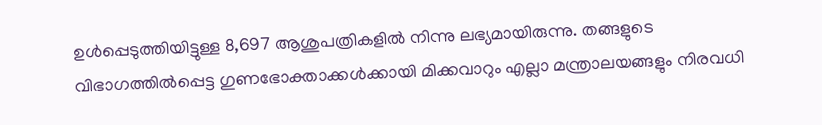ഉള്‍പ്പെടുത്തിയിട്ടുള്ള 8,697 ആശുപത്രികളില്‍ നിന്നു ലഭ്യമായിരുന്നു. തങ്ങളുടെ വിഭാഗത്തില്‍പ്പെട്ട ഗുണഭോക്താക്കള്‍ക്കായി മിക്കവാറും എല്ലാ മന്ത്രാലയങ്ങളും നിരവധി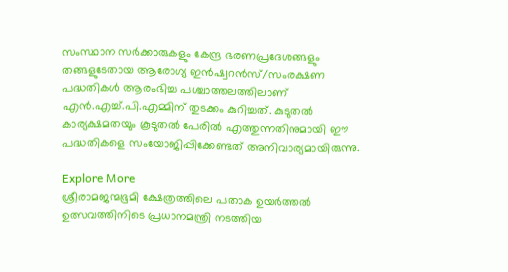സംസ്ഥാന സര്‍ക്കാരുകളും കേന്ദ്ര ഭരണപ്രദേശങ്ങളും തങ്ങളുടേതായ ആരോഗ്യ ഇന്‍ഷ്വറന്‍സ്/സംരക്ഷണ പദ്ധതികള്‍ ആരംഭിച്ച പശ്ചാത്തലത്തിലാണ് എന്‍.എച്ച്.പി.എമ്മിന് തുടക്കം കുറിച്ചത്. കുടുതല്‍ കാര്യക്ഷമതയും കൂടുതല്‍ പേരില്‍ എത്തുന്നതിനുമായി ഈ പദ്ധതികളെ സംയോജിപ്പിക്കേണ്ടത് അനിവാര്യമായിരുന്നു.

Explore More
ശ്രീരാമജന്മഭൂമി ക്ഷേത്രത്തിലെ പതാക ഉയർത്തൽ ഉത്സവത്തിനിടെ പ്രധാനമന്ത്രി നടത്തിയ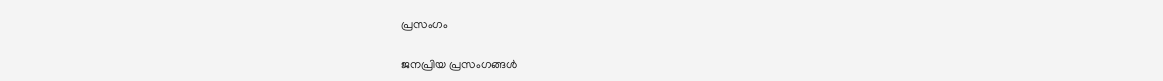പ്രസംഗം

ജനപ്രിയ പ്രസംഗങ്ങൾ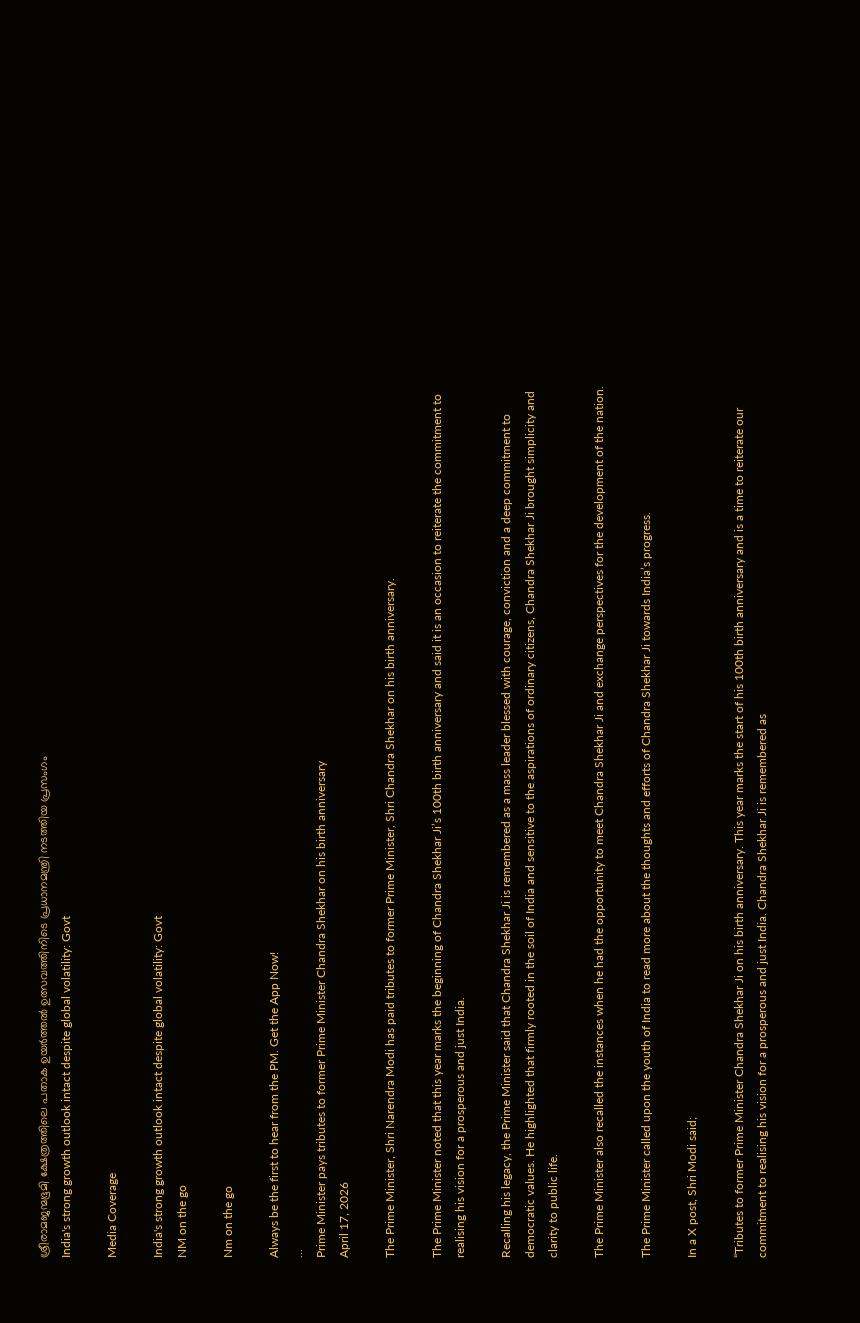ശ്രീരാമജന്മഭൂമി ക്ഷേത്രത്തിലെ പതാക ഉയർത്തൽ ഉത്സവത്തിനിടെ പ്രധാനമന്ത്രി നടത്തിയ പ്രസംഗം
India's strong growth outlook intact despite global volatility: Govt

Media Coverage

India's strong growth outlook intact despite global volatility: Govt
NM on the go

Nm on the go

Always be the first to hear from the PM. Get the App Now!
...
Prime Minister pays tributes to former Prime Minister Chandra Shekhar on his birth anniversary
April 17, 2026

The Prime Minister, Shri Narendra Modi has paid tributes to former Prime Minister, Shri Chandra Shekhar on his birth anniversary.

The Prime Minister noted that this year marks the beginning of Chandra Shekhar Ji’s 100th birth anniversary and said it is an occasion to reiterate the commitment to realising his vision for a prosperous and just India.

Recalling his legacy, the Prime Minister said that Chandra Shekhar Ji is remembered as a mass leader blessed with courage, conviction and a deep commitment to democratic values. He highlighted that firmly rooted in the soil of India and sensitive to the aspirations of ordinary citizens, Chandra Shekhar Ji brought simplicity and clarity to public life.

The Prime Minister also recalled the instances when he had the opportunity to meet Chandra Shekhar Ji and exchange perspectives for the development of the nation.

The Prime Minister called upon the youth of India to read more about the thoughts and efforts of Chandra Shekhar Ji towards India’s progress.

In a X post, Shri Modi said;

“Tributes to former Prime Minister Chandra Shekhar Ji on his birth anniversary. This year marks the start of his 100th birth anniversary and is a time to reiterate our commitment to realising his vision for a prosperous and just India. Chandra Shekhar Ji is remembered as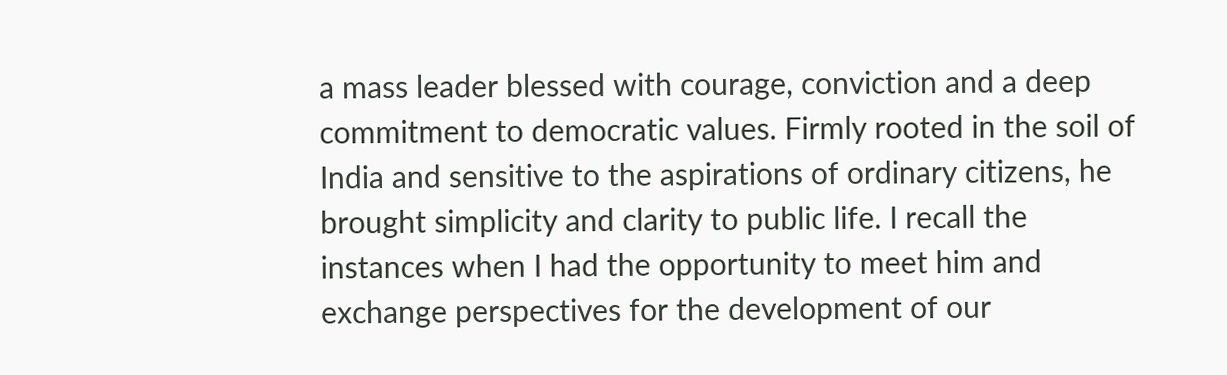a mass leader blessed with courage, conviction and a deep commitment to democratic values. Firmly rooted in the soil of India and sensitive to the aspirations of ordinary citizens, he brought simplicity and clarity to public life. I recall the instances when I had the opportunity to meet him and exchange perspectives for the development of our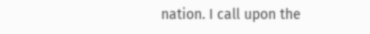nation. I call upon the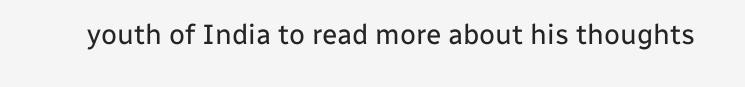youth of India to read more about his thoughts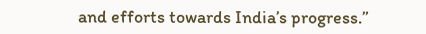and efforts towards India’s progress.”